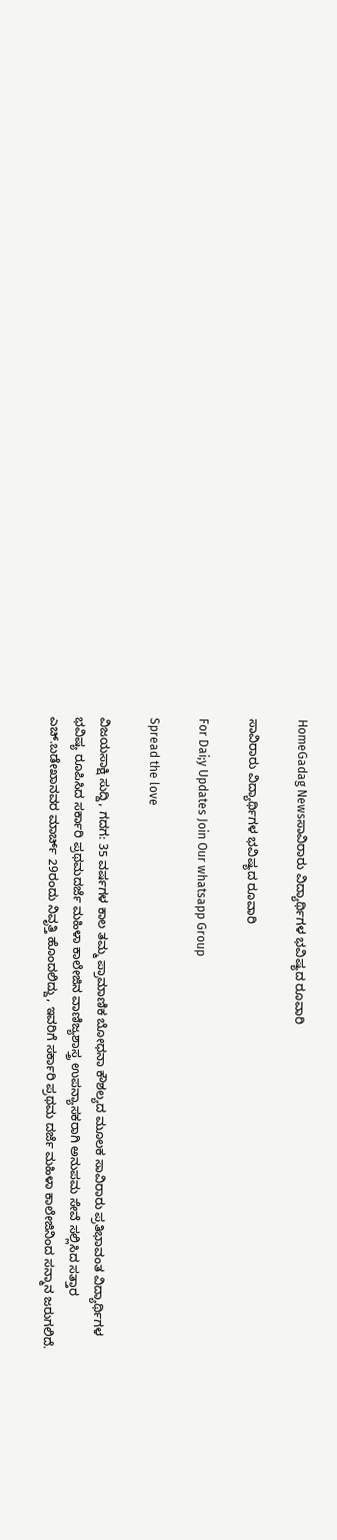HomeGadag Newsಸಾವಿರಾರು ವಿದ್ಯಾರ್ಥಿಗಳ ಭವಿಷ್ಯದ ರೂವಾರಿ

ಸಾವಿರಾರು ವಿದ್ಯಾರ್ಥಿಗಳ ಭವಿಷ್ಯದ ರೂವಾರಿ

For Dai;y Updates Join Our whatsapp Group

Spread the love

ವಿಜಯಸಾಕ್ಷಿ ಸುದ್ದಿ, ಗದಗ: 35 ವರ್ಷಗಳ ಕಾಲ ತಮ್ಮ ಪ್ರಾಮಾಣಿಕ ಬೋಧನಾ ಕೌಶಲ್ಯದ ಮೂಲಕ ಸಾವಿರಾರು ಪ್ರತಿಭಾವಂತ ವಿದ್ಯಾರ್ಥಿಗಳ ಭವಿಷ್ಯ ರೂಪಿಸಿದ ಸರ್ಕಾರಿ ಪ್ರಥಮದರ್ಜೆ ಮಹಿಳಾ ಕಾಲೇಜಿನ ವಾಣಿಜ್ಯಶಾಸ್ತ್ರ ಉಪನ್ಯಾಸಕರಾಗಿ ಅನುಪಮ ಸೇವೆ ಸಲ್ಲಿಸಿದ ಸತ್ತಾರ ಎಚ್.ಬಡೇಖಾನವರ ಮಾರ್ಚ್ 29ರಂದು ನಿವೃತ್ತಿ ಹೊಂದಲಿದ್ದು, ಇವರಿಗೆ ಸರ್ಕಾರಿ ಪ್ರಥಮ ದರ್ಜೆ ಮಹಿಳಾ ಕಾಲೇಜಿನಿಂದ ಸನ್ಮಾನ ಜರುಗಲಿದೆ.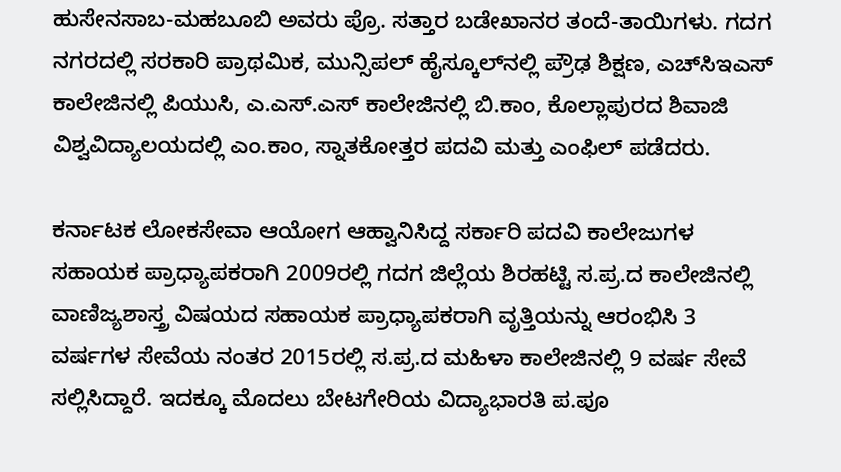ಹುಸೇನಸಾಬ-ಮಹಬೂಬಿ ಅವರು ಪ್ರೊ. ಸತ್ತಾರ ಬಡೇಖಾನರ ತಂದೆ-ತಾಯಿಗಳು. ಗದಗ ನಗರದಲ್ಲಿ ಸರಕಾರಿ ಪ್ರಾಥಮಿಕ, ಮುನ್ಸಿಪಲ್ ಹೈಸ್ಕೂಲ್‌ನಲ್ಲಿ ಪ್ರೌಢ ಶಿಕ್ಷಣ, ಎಚ್‌ಸಿಇಎಸ್ ಕಾಲೇಜಿನಲ್ಲಿ ಪಿಯುಸಿ, ಎ.ಎಸ್.ಎಸ್ ಕಾಲೇಜಿನಲ್ಲಿ ಬಿ.ಕಾಂ, ಕೊಲ್ಲಾಪುರದ ಶಿವಾಜಿ ವಿಶ್ವವಿದ್ಯಾಲಯದಲ್ಲಿ ಎಂ.ಕಾಂ, ಸ್ನಾತಕೋತ್ತರ ಪದವಿ ಮತ್ತು ಎಂಫಿಲ್ ಪಡೆದರು.

ಕರ್ನಾಟಕ ಲೋಕಸೇವಾ ಆಯೋಗ ಆಹ್ವಾನಿಸಿದ್ದ ಸರ್ಕಾರಿ ಪದವಿ ಕಾಲೇಜುಗಳ ಸಹಾಯಕ ಪ್ರಾಧ್ಯಾಪಕರಾಗಿ 2009ರಲ್ಲಿ ಗದಗ ಜಿಲ್ಲೆಯ ಶಿರಹಟ್ಟಿ ಸ.ಪ್ರ.ದ ಕಾಲೇಜಿನಲ್ಲಿ ವಾಣಿಜ್ಯಶಾಸ್ತ್ರ ವಿಷಯದ ಸಹಾಯಕ ಪ್ರಾಧ್ಯಾಪಕರಾಗಿ ವೃತ್ತಿಯನ್ನು ಆರಂಭಿಸಿ 3 ವರ್ಷಗಳ ಸೇವೆಯ ನಂತರ 2015ರಲ್ಲಿ ಸ.ಪ್ರ.ದ ಮಹಿಳಾ ಕಾಲೇಜಿನಲ್ಲಿ 9 ವರ್ಷ ಸೇವೆ ಸಲ್ಲಿಸಿದ್ದಾರೆ. ಇದಕ್ಕೂ ಮೊದಲು ಬೇಟಗೇರಿಯ ವಿದ್ಯಾಭಾರತಿ ಪ.ಪೂ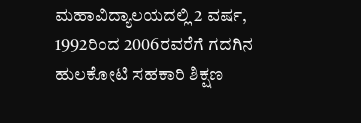ಮಹಾವಿದ್ಯಾಲಯದಲ್ಲಿ 2 ವರ್ಷ, 1992ರಿಂದ 2006ರವರೆಗೆ ಗದಗಿನ ಹುಲಕೋಟಿ ಸಹಕಾರಿ ಶಿಕ್ಷಣ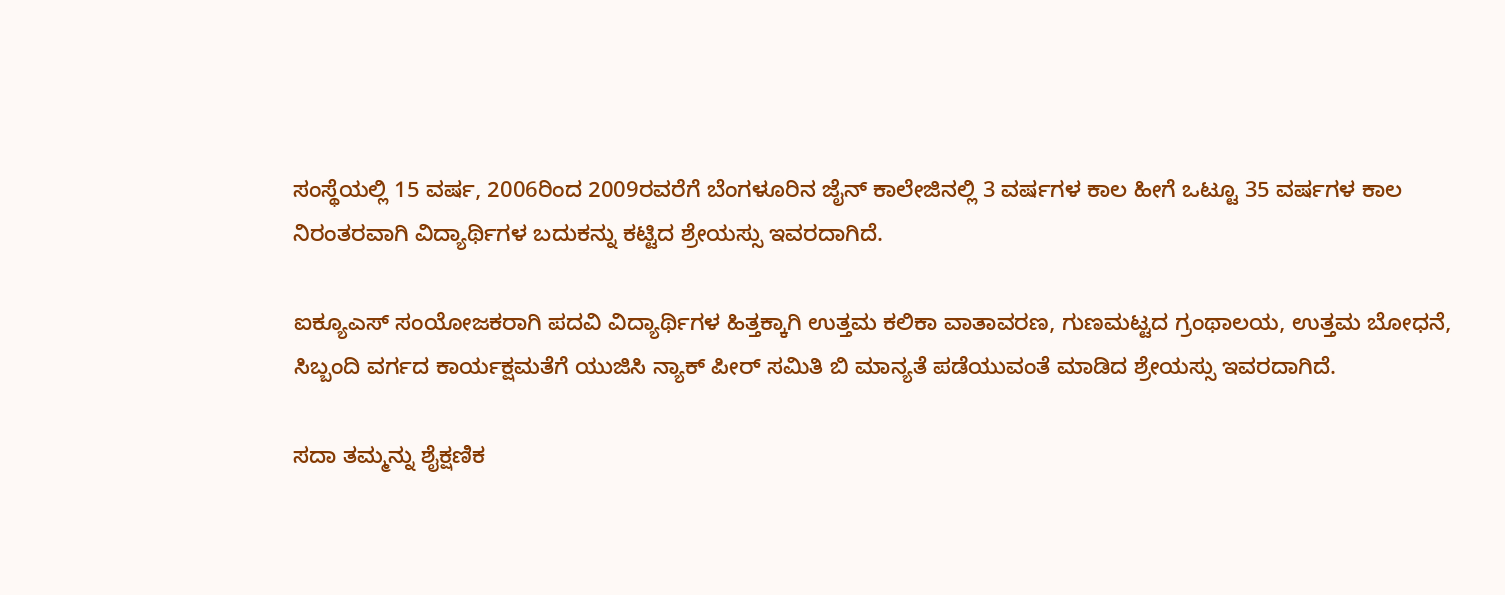ಸಂಸ್ಥೆಯಲ್ಲಿ 15 ವರ್ಷ, 2006ರಿಂದ 2009ರವರೆಗೆ ಬೆಂಗಳೂರಿನ ಜೈನ್ ಕಾಲೇಜಿನಲ್ಲಿ 3 ವರ್ಷಗಳ ಕಾಲ ಹೀಗೆ ಒಟ್ಟೂ 35 ವರ್ಷಗಳ ಕಾಲ ನಿರಂತರವಾಗಿ ವಿದ್ಯಾರ್ಥಿಗಳ ಬದುಕನ್ನು ಕಟ್ಟಿದ ಶ್ರೇಯಸ್ಸು ಇವರದಾಗಿದೆ.

ಐಕ್ಯೂಎಸ್ ಸಂಯೋಜಕರಾಗಿ ಪದವಿ ವಿದ್ಯಾರ್ಥಿಗಳ ಹಿತ್ತಕ್ಕಾಗಿ ಉತ್ತಮ ಕಲಿಕಾ ವಾತಾವರಣ, ಗುಣಮಟ್ಟದ ಗ್ರಂಥಾಲಯ, ಉತ್ತಮ ಬೋಧನೆ, ಸಿಬ್ಬಂದಿ ವರ್ಗದ ಕಾರ್ಯಕ್ಷಮತೆಗೆ ಯುಜಿಸಿ ನ್ಯಾಕ್ ಪೀರ್ ಸಮಿತಿ ಬಿ ಮಾನ್ಯತೆ ಪಡೆಯುವಂತೆ ಮಾಡಿದ ಶ್ರೇಯಸ್ಸು ಇವರದಾಗಿದೆ.

ಸದಾ ತಮ್ಮನ್ನು ಶೈಕ್ಷಣಿಕ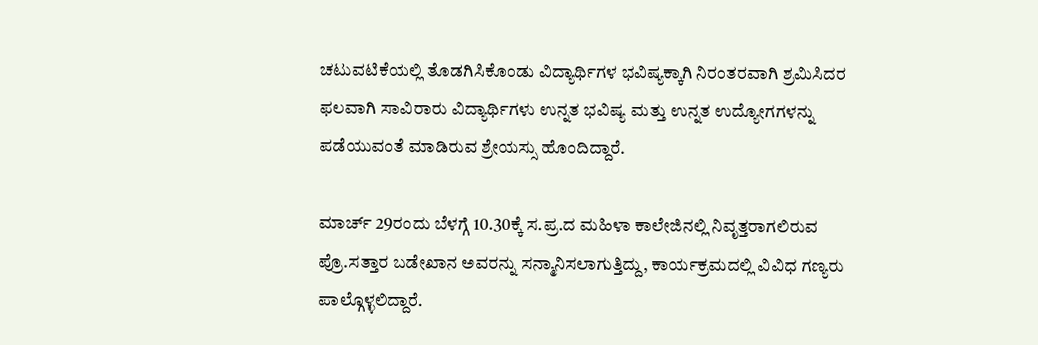ಚಟುವಟಿಕೆಯಲ್ಲಿ ತೊಡಗಿಸಿಕೊಂಡು ವಿದ್ಯಾರ್ಥಿಗಳ ಭವಿಷ್ಯಕ್ಕಾಗಿ ನಿರಂತರವಾಗಿ ಶ್ರಮಿಸಿದರ ಫಲವಾಗಿ ಸಾವಿರಾರು ವಿದ್ಯಾರ್ಥಿಗಳು ಉನ್ನತ ಭವಿಷ್ಯ ಮತ್ತು ಉನ್ನತ ಉದ್ಯೋಗಗಳನ್ನು ಪಡೆಯುವಂತೆ ಮಾಡಿರುವ ಶ್ರೇಯಸ್ಸು ಹೊಂದಿದ್ದಾರೆ.

ಮಾರ್ಚ್ 29ರಂದು ಬೆಳಗ್ಗೆ 10.30ಕ್ಕೆ ಸ.ಪ್ರ.ದ ಮಹಿಳಾ ಕಾಲೇಜಿನಲ್ಲಿ ನಿವೃತ್ತರಾಗಲಿರುವ ಪ್ರೊ.ಸತ್ತಾರ ಬಡೇಖಾನ ಅವರನ್ನು ಸನ್ಮಾನಿಸಲಾಗುತ್ತಿದ್ದು, ಕಾರ್ಯಕ್ರಮದಲ್ಲಿ ವಿವಿಧ ಗಣ್ಯರು ಪಾಲ್ಗೊಳ್ಳಲಿದ್ದಾರೆ.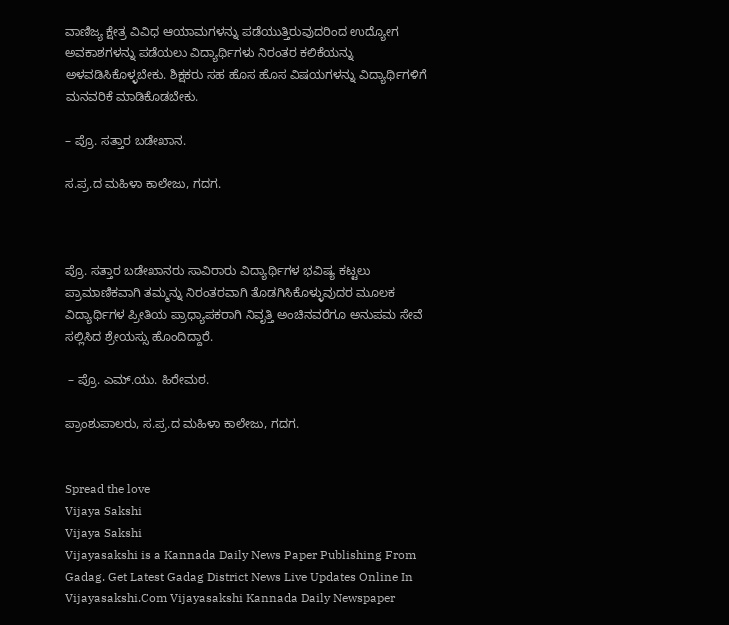ವಾಣಿಜ್ಯ ಕ್ಷೇತ್ರ ವಿವಿಧ ಆಯಾಮಗಳನ್ನು ಪಡೆಯುತ್ತಿರುವುದರಿಂದ ಉದ್ಯೋಗ ಅವಕಾಶಗಳನ್ನು ಪಡೆಯಲು ವಿದ್ಯಾರ್ಥಿಗಳು ನಿರಂತರ ಕಲಿಕೆಯನ್ನು ಅಳವಡಿಸಿಕೊಳ್ಳಬೇಕು. ಶಿಕ್ಷಕರು ಸಹ ಹೊಸ ಹೊಸ ವಿಷಯಗಳನ್ನು ವಿದ್ಯಾರ್ಥಿಗಳಿಗೆ ಮನವರಿಕೆ ಮಾಡಿಕೊಡಬೇಕು.

– ಪ್ರೊ. ಸತ್ತಾರ ಬಡೇಖಾನ.

ಸ.ಪ್ರ.ದ ಮಹಿಳಾ ಕಾಲೇಜು, ಗದಗ.



ಪ್ರೊ. ಸತ್ತಾರ ಬಡೇಖಾನರು ಸಾವಿರಾರು ವಿದ್ಯಾರ್ಥಿಗಳ ಭವಿಷ್ಯ ಕಟ್ಟಲು ಪ್ರಾಮಾಣಿಕವಾಗಿ ತಮ್ಮನ್ನು ನಿರಂತರವಾಗಿ ತೊಡಗಿಸಿಕೊಳ್ಳುವುದರ ಮೂಲಕ ವಿದ್ಯಾರ್ಥಿಗಳ ಪ್ರೀತಿಯ ಪ್ರಾಧ್ಯಾಪಕರಾಗಿ ನಿವೃತ್ತಿ ಅಂಚಿನವರೆಗೂ ಅನುಪಮ ಸೇವೆ ಸಲ್ಲಿಸಿದ ಶ್ರೇಯಸ್ಸು ಹೊಂದಿದ್ದಾರೆ.

 – ಪ್ರೊ. ಎಮ್.ಯು. ಹಿರೇಮಠ.

ಪ್ರಾಂಶುಪಾಲರು, ಸ.ಪ್ರ.ದ ಮಹಿಳಾ ಕಾಲೇಜು, ಗದಗ.


Spread the love
Vijaya Sakshi
Vijaya Sakshi
Vijayasakshi is a Kannada Daily News Paper Publishing From Gadag. Get Latest Gadag District News Live Updates Online In Vijayasakshi.Com Vijayasakshi Kannada Daily Newspaper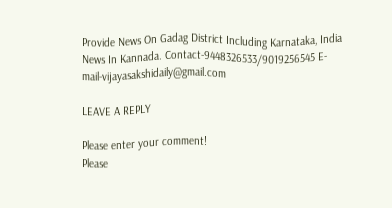Provide News On Gadag District Including Karnataka, India News In Kannada. Contact-9448326533/9019256545 E-mail-vijayasakshidaily@gmail.com

LEAVE A REPLY

Please enter your comment!
Please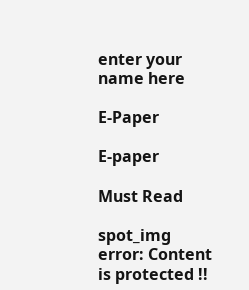enter your name here

E-Paper

E-paper

Must Read

spot_img
error: Content is protected !!